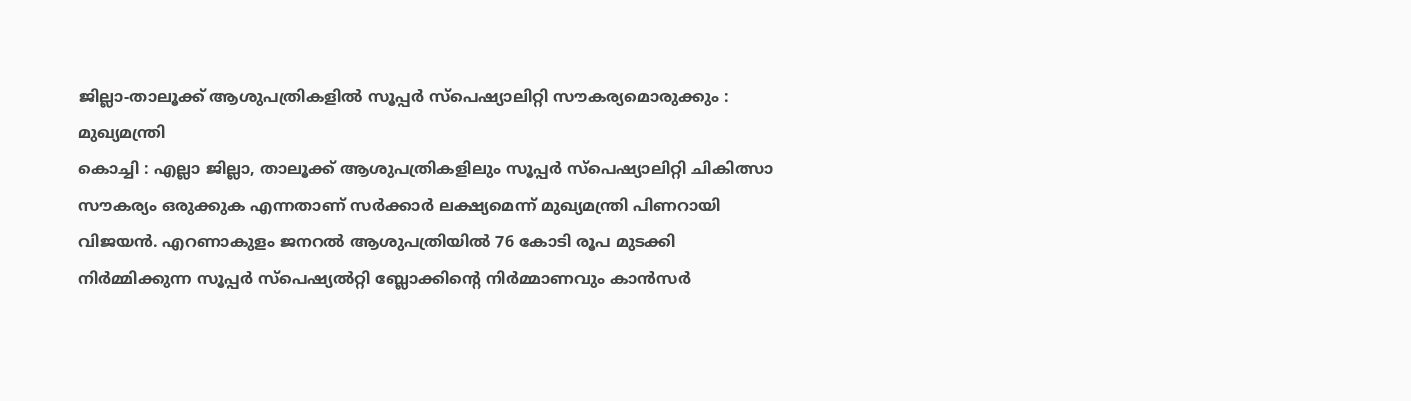ജില്ലാ-താലൂക്ക് ആശുപത്രികളിൽ സൂപ്പർ സ്പെഷ്യാലിറ്റി സൗകര്യമൊരുക്കും : മുഖ്യമന്ത്രി
കൊച്ചി : എല്ലാ ജില്ലാ, താലൂക്ക് ആശുപത്രികളിലും സൂപ്പർ സ്പെഷ്യാലിറ്റി ചികിത്സാ സൗകര്യം ഒരുക്കുക എന്നതാണ് സർക്കാർ ലക്ഷ്യമെന്ന് മുഖ്യമന്ത്രി പിണറായി വിജയൻ. എറണാകുളം ജനറൽ ആശുപത്രിയിൽ 76 കോടി രൂപ മുടക്കി നിർമ്മിക്കുന്ന സൂപ്പർ സ്പെഷ്യൽറ്റി ബ്ലോക്കിന്റെ നിർമ്മാണവും കാൻസർ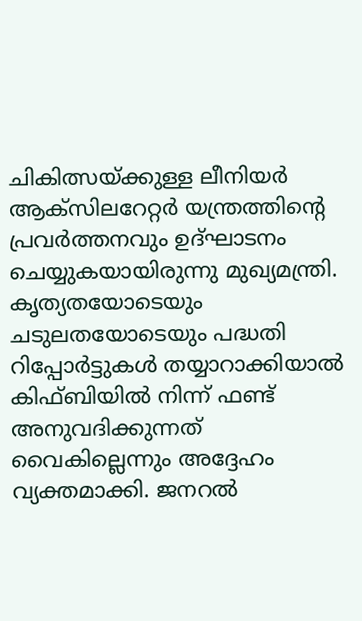ചികിത്സയ്ക്കുള്ള ലീനിയർ ആക്സിലറേറ്റർ യന്ത്രത്തിന്റെ പ്രവർത്തനവും ഉദ്ഘാടനം ചെയ്യുകയായിരുന്നു മുഖ്യമന്ത്രി.
കൃത്യതയോടെയും ചടുലതയോടെയും പദ്ധതി റിപ്പോർട്ടുകൾ തയ്യാറാക്കിയാൽ കിഫ്ബിയിൽ നിന്ന് ഫണ്ട് അനുവദിക്കുന്നത് വൈകില്ലെന്നും അദ്ദേഹം വ്യക്തമാക്കി. ജനറൽ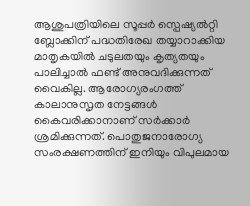ആശുപത്രിയിലെ സൂപ്പർ സ്പെഷ്യൽറ്റി ബ്ലോക്കിന് പദ്ധതിരേഖ തയ്യാറാക്കിയ മാതൃകയിൽ ചടുലതയും കൃത്യതയും പാലിച്ചാൽ ഫണ്ട് അനുവദിക്കുന്നത് വൈകില്ല. ആരോഗ്യരംഗത്ത് കാലാനുസൃത നേട്ടങ്ങൾ കൈവരിക്കാനാണ് സർക്കാർ ശ്രമിക്കുന്നത്. പൊതുജനാരോഗ്യ സംരക്ഷണത്തിന് ഇനിയും വിപുലമായ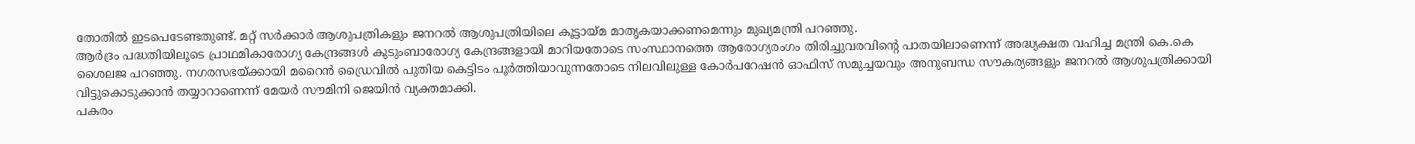തോതിൽ ഇടപെടേണ്ടതുണ്ട്. മറ്റ് സർക്കാർ ആശുപത്രികളും ജനറൽ ആശുപത്രിയിലെ കൂട്ടായ്മ മാതൃകയാക്കണമെന്നും മുഖ്യമന്ത്രി പറഞ്ഞു.
ആർദ്രം പദ്ധതിയിലൂടെ പ്രാഥമികാരോഗ്യ കേന്ദ്രങ്ങൾ കുടുംബാരോഗ്യ കേന്ദ്രങ്ങളായി മാറിയതോടെ സംസ്ഥാനത്തെ ആരോഗ്യരംഗം തിരിച്ചുവരവിന്റെ പാതയിലാണെന്ന് അദ്ധ്യക്ഷത വഹിച്ച മന്ത്രി കെ.കെ ശൈലജ പറഞ്ഞു. നഗരസഭയ്ക്കായി മറൈൻ ഡ്രൈവിൽ പുതിയ കെട്ടിടം പൂർത്തിയാവുന്നതോടെ നിലവിലുള്ള കോർപറേഷൻ ഓഫിസ് സമുച്ചയവും അനുബന്ധ സൗകര്യങ്ങളും ജനറൽ ആശുപത്രിക്കായി വിട്ടുകൊടുക്കാൻ തയ്യാറാണെന്ന് മേയർ സൗമിനി ജെയിൻ വ്യക്തമാക്കി.
പകരം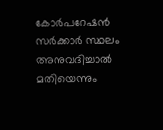കോർപറേഷൻ സർക്കാർ സ്ഥലം അനുവദിച്ചാൽ മതിയെന്നും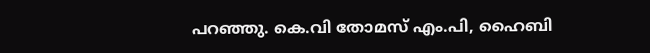പറഞ്ഞു. കെ.വി തോമസ് എം.പി, ഹൈബി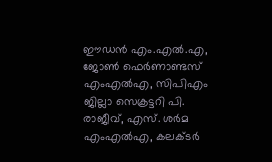ഈഡൻ എം.എൽ.എ, ജോൺ ഫെർണാണ്ടസ് എംഎൽഎ, സിപിഎം ജില്ലാ സെക്രട്ടറി പി. രാജീവ്, എസ്. ശർമ എംഎൽഎ, കലക്ടർ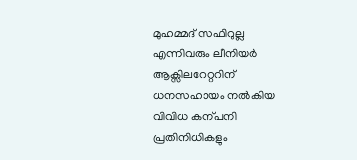മുഹമ്മദ് സഫിറുല്ല എന്നിവരും ലീനിയർ ആക്സിലറേറ്ററിന് ധനസഹായം നൽകിയ വിവിധ കന്പനി പ്രതിനിധികളും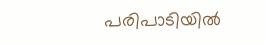പരിപാടിയിൽ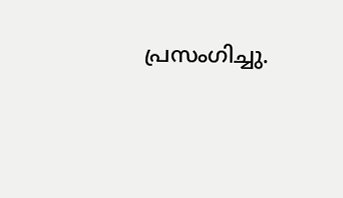പ്രസംഗിച്ചു.